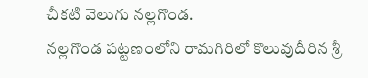చీకటి వెలుగు నల్లగొండ.
నల్లగొండ పట్టణంలోని రామగిరిలో కొలువుదీరిన శ్రీ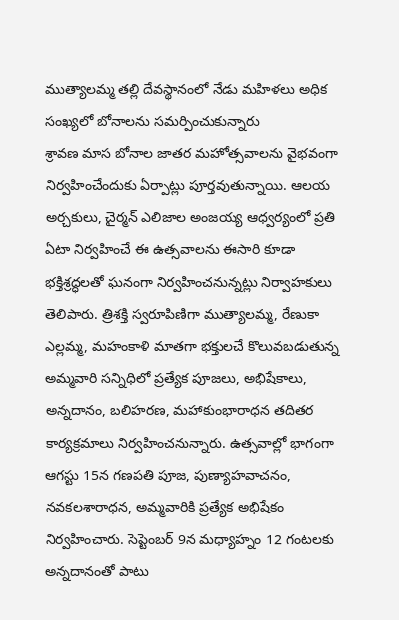ముత్యాలమ్మ తల్లి దేవస్థానంలో నేడు మహిళలు అధిక సంఖ్యలో బోనాలను సమర్పించుకున్నారు
శ్రావణ మాస బోనాల జాతర మహోత్సవాలను వైభవంగా నిర్వహించేందుకు ఏర్పాట్లు పూర్తవుతున్నాయి. ఆలయ అర్చకులు, చైర్మన్ ఎలిజాల అంజయ్య ఆధ్వర్యంలో ప్రతి ఏటా నిర్వహించే ఈ ఉత్సవాలను ఈసారి కూడా భక్తిశ్రద్ధలతో ఘనంగా నిర్వహించనున్నట్లు నిర్వాహకులు తెలిపారు. త్రిశక్తి స్వరూపిణిగా ముత్యాలమ్మ, రేణుకా ఎల్లమ్మ, మహంకాళి మాతగా భక్తులచే కొలువబడుతున్న అమ్మవారి సన్నిధిలో ప్రత్యేక పూజలు, అభిషేకాలు, అన్నదానం, బలిహరణ, మహాకుంభారాధన తదితర కార్యక్రమాలు నిర్వహించనున్నారు. ఉత్సవాల్లో భాగంగా ఆగస్టు 15న గణపతి పూజ, పుణ్యాహవాచనం, నవకలశారాధన, అమ్మవారికి ప్రత్యేక అభిషేకం నిర్వహించారు. సెప్టెంబర్ 9న మధ్యాహ్నం 12 గంటలకు అన్నదానంతో పాటు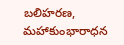బలిహరణ, మహాకుంభారాధన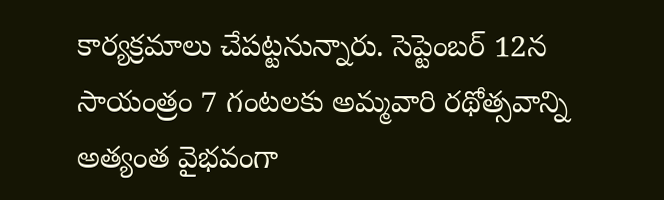కార్యక్రమాలు చేపట్టనున్నారు. సెప్టెంబర్ 12న సాయంత్రం 7 గంటలకు అమ్మవారి రథోత్సవాన్ని అత్యంత వైభవంగా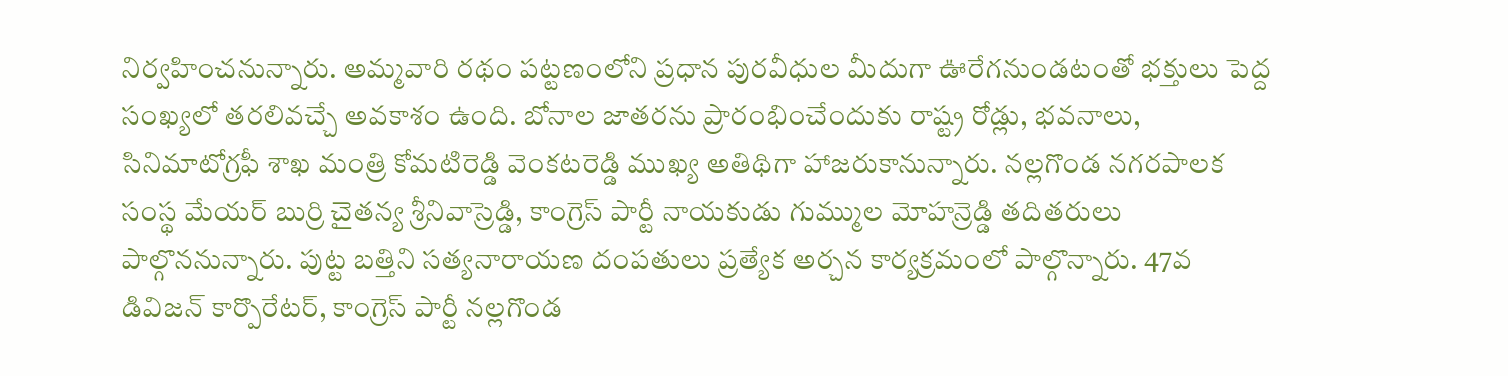నిర్వహించనున్నారు. అమ్మవారి రథం పట్టణంలోని ప్రధాన పురవీధుల మీదుగా ఊరేగనుండటంతో భక్తులు పెద్ద సంఖ్యలో తరలివచ్చే అవకాశం ఉంది. బోనాల జాతరను ప్రారంభించేందుకు రాష్ట్ర రోడ్లు, భవనాలు, సినిమాటోగ్రఫీ శాఖ మంత్రి కోమటిరెడ్డి వెంకటరెడ్డి ముఖ్య అతిథిగా హాజరుకానున్నారు. నల్లగొండ నగరపాలక సంస్థ మేయర్ బుర్రి చైతన్య శ్రీనివాస్రెడ్డి, కాంగ్రెస్ పార్టీ నాయకుడు గుమ్ముల మోహన్రెడ్డి తదితరులు పాల్గొననున్నారు. పుట్ట బత్తిని సత్యనారాయణ దంపతులు ప్రత్యేక అర్చన కార్యక్రమంలో పాల్గొన్నారు. 47వ డివిజన్ కార్పొరేటర్, కాంగ్రెస్ పార్టీ నల్లగొండ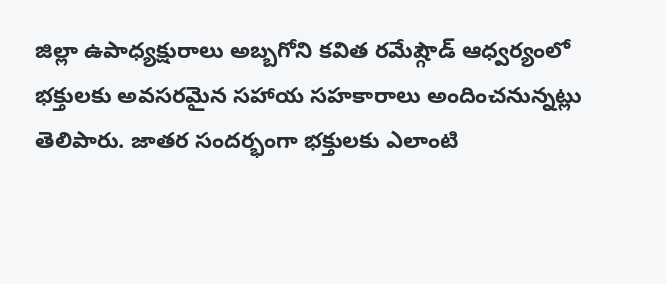జిల్లా ఉపాధ్యక్షురాలు అబ్బగోని కవిత రమేష్గౌడ్ ఆధ్వర్యంలో భక్తులకు అవసరమైన సహాయ సహకారాలు అందించనున్నట్లు తెలిపారు. జాతర సందర్భంగా భక్తులకు ఎలాంటి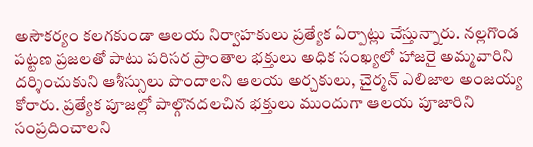అసౌకర్యం కలగకుండా ఆలయ నిర్వాహకులు ప్రత్యేక ఏర్పాట్లు చేస్తున్నారు. నల్లగొండ పట్టణ ప్రజలతో పాటు పరిసర ప్రాంతాల భక్తులు అధిక సంఖ్యలో హాజరై అమ్మవారిని దర్శించుకుని ఆశీస్సులు పొందాలని ఆలయ అర్చకులు, చైర్మన్ ఎలిజాల అంజయ్య కోరారు. ప్రత్యేక పూజల్లో పాల్గొనదలచిన భక్తులు ముందుగా ఆలయ పూజారిని సంప్రదించాలని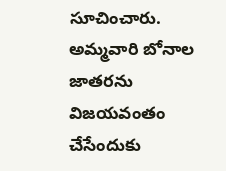సూచించారు. అమ్మవారి బోనాల జాతరను విజయవంతం చేసేందుకు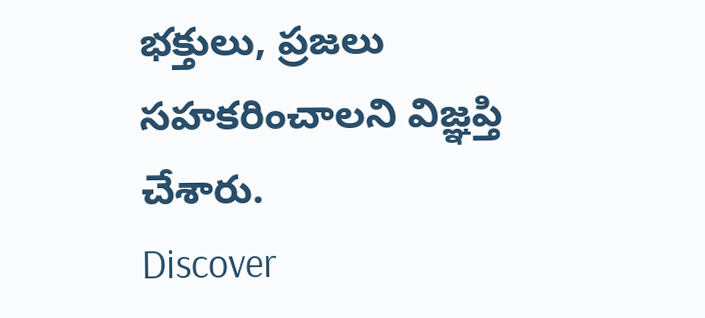భక్తులు, ప్రజలు సహకరించాలని విజ్ఞప్తి చేశారు.
Discover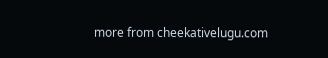more from cheekativelugu.com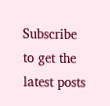Subscribe to get the latest posts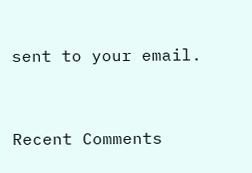sent to your email.



Recent Comments